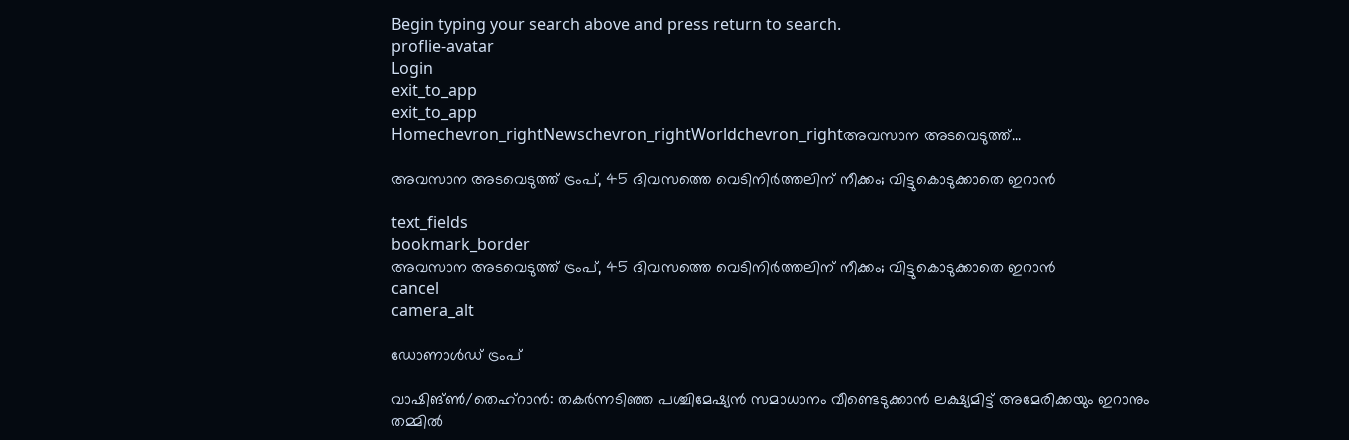Begin typing your search above and press return to search.
proflie-avatar
Login
exit_to_app
exit_to_app
Homechevron_rightNewschevron_rightWorldchevron_rightഅവസാന അടവെടുത്ത്...

അവസാന അടവെടുത്ത് ട്രംപ്, 45 ദിവസത്തെ വെടിനിർത്തലിന് നീക്കം; വിട്ടുകൊടുക്കാതെ ഇറാൻ

text_fields
bookmark_border
അവസാന അടവെടുത്ത് ട്രംപ്, 45 ദിവസത്തെ വെടിനിർത്തലിന് നീക്കം; വിട്ടുകൊടുക്കാതെ ഇറാൻ
cancel
camera_alt

ഡോണാൾഡ് ട്രംപ്

വാഷിങ്ൺ/തെഹ്‌റാൻ: തകർന്നടിഞ്ഞ പശ്ചിമേഷ്യൻ സമാധാനം വീണ്ടെടുക്കാൻ ലക്ഷ്യമിട്ട് അമേരിക്കയും ഇറാനും തമ്മിൽ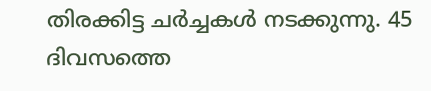തിരക്കിട്ട ചർച്ചകൾ നടക്കുന്നു. 45 ദിവസത്തെ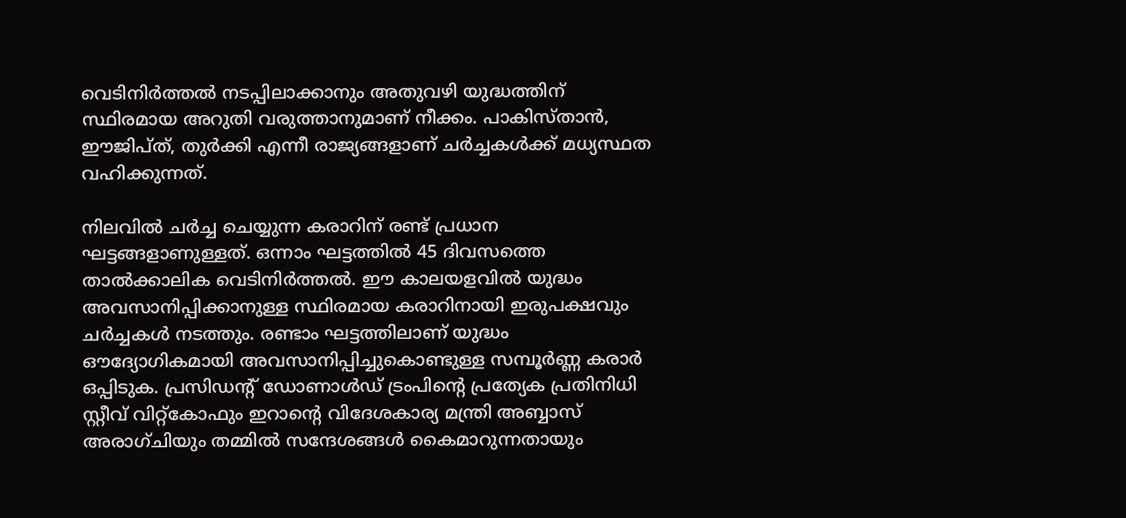വെടിനിർത്തൽ നടപ്പിലാക്കാനും അതുവഴി യുദ്ധത്തിന് സ്ഥിരമായ അറുതി വരുത്താനുമാണ് നീക്കം. പാകിസ്താൻ, ഈജിപ്ത്, തുർക്കി എന്നീ രാജ്യങ്ങളാണ് ചർച്ചകൾക്ക് മധ്യസ്ഥത വഹിക്കുന്നത്.

നിലവിൽ ചർച്ച ചെയ്യുന്ന കരാറിന് രണ്ട് പ്രധാന ഘട്ടങ്ങളാണുള്ളത്. ഒന്നാം ഘട്ടത്തിൽ 45 ദിവസത്തെ താൽക്കാലിക വെടിനിർത്തൽ. ഈ കാലയളവിൽ യുദ്ധം അവസാനിപ്പിക്കാനുള്ള സ്ഥിരമായ കരാറിനായി ഇരുപക്ഷവും ചർച്ചകൾ നടത്തും. രണ്ടാം ഘട്ടത്തിലാണ് യുദ്ധം ഔദ്യോഗികമായി അവസാനിപ്പിച്ചുകൊണ്ടുള്ള സമ്പൂർണ്ണ കരാർ ഒപ്പിടുക. പ്രസിഡന്റ് ഡോണാൾഡ് ട്രംപിന്റെ പ്രത്യേക പ്രതിനിധി സ്റ്റീവ് വിറ്റ്‌കോഫും ഇറാന്റെ വിദേശകാര്യ മന്ത്രി അബ്ബാസ് അരാഗ്‌ചിയും തമ്മിൽ സന്ദേശങ്ങൾ കൈമാറുന്നതായും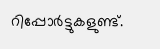റിപ്പോർട്ടുകളുണ്ട്.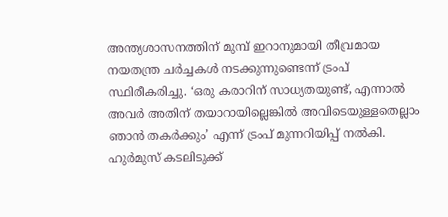അന്ത്യശാസനത്തിന് മുമ്പ് ഇറാനുമായി തീവ്രമായ നയതന്ത്ര ചർച്ചകൾ നടക്കുന്നുണ്ടെന്ന് ട്രംപ് സ്ഥിരീകരിച്ചു. ‘ഒരു കരാറിന് സാധ്യതയുണ്ട്, എന്നാൽ അവർ അതിന് തയാറായില്ലെങ്കിൽ അവിടെയുള്ളതെല്ലാം ഞാൻ തകർക്കും’ എന്ന് ട്രംപ് മുന്നറിയിപ്പ് നൽകി. ഹുർമുസ് കടലിടുക്ക്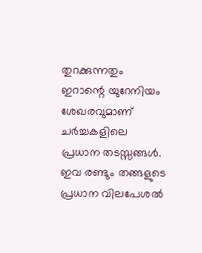തുറക്കുന്നതും ഇറാന്റെ യുറേനിയം ശേഖരവുമാണ് ചർച്ചകളിലെ പ്രധാന തടസ്സങ്ങൾ. ഇവ രണ്ടും തങ്ങളുടെ പ്രധാന വിലപേശൽ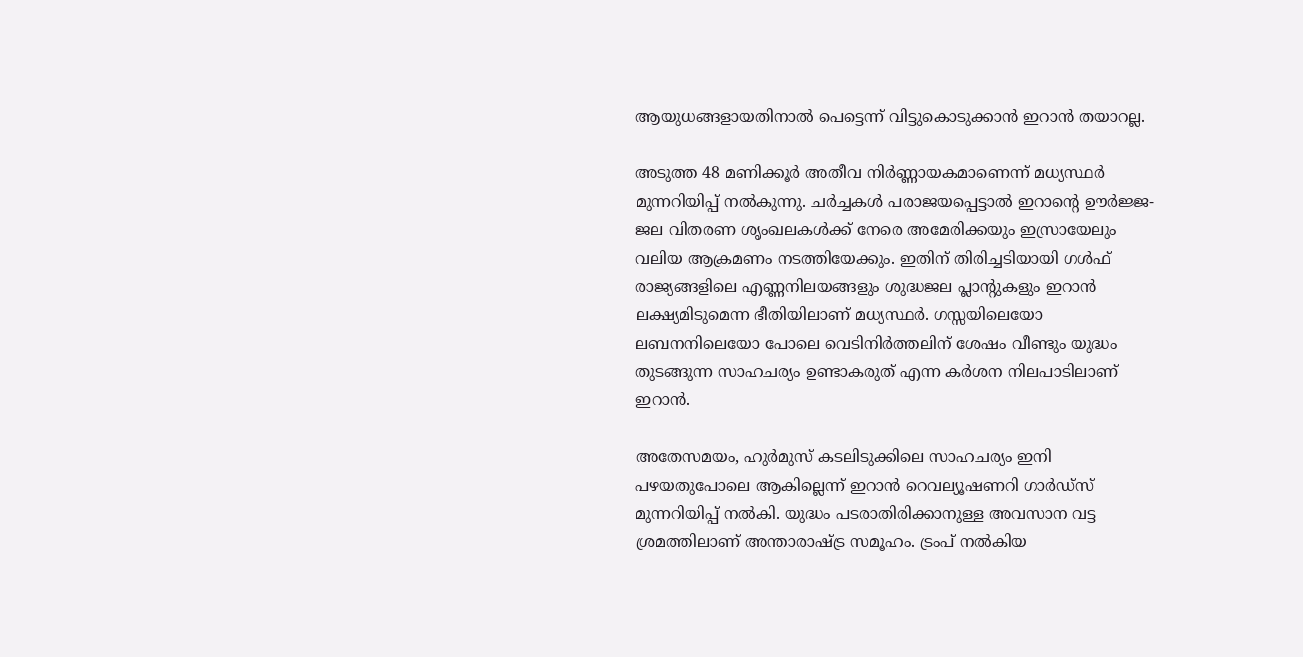ആയുധങ്ങളായതിനാൽ പെട്ടെന്ന് വിട്ടുകൊടുക്കാൻ ഇറാൻ തയാറല്ല.

അടുത്ത 48 മണിക്കൂർ അതീവ നിർണ്ണായകമാണെന്ന് മധ്യസ്ഥർ മുന്നറിയിപ്പ് നൽകുന്നു. ചർച്ചകൾ പരാജയപ്പെട്ടാൽ ഇറാന്റെ ഊർജ്ജ-ജല വിതരണ ശൃംഖലകൾക്ക് നേരെ അമേരിക്കയും ഇസ്രായേലും വലിയ ആക്രമണം നടത്തിയേക്കും. ഇതിന് തിരിച്ചടിയായി ഗൾഫ് രാജ്യങ്ങളിലെ എണ്ണനിലയങ്ങളും ശുദ്ധജല പ്ലാന്റുകളും ഇറാൻ ലക്ഷ്യമിടുമെന്ന ഭീതിയിലാണ് മധ്യസ്ഥർ. ഗസ്സയിലെയോ ലബനനിലെയോ പോലെ വെടിനിർത്തലിന് ശേഷം വീണ്ടും യുദ്ധം തുടങ്ങുന്ന സാഹചര്യം ഉണ്ടാകരുത് എന്ന കർശന നിലപാടിലാണ് ഇറാൻ.

അതേസമയം, ഹുർമുസ് കടലിടുക്കിലെ സാഹചര്യം ഇനി പഴയതുപോലെ ആകില്ലെന്ന് ഇറാൻ റെവല്യൂഷണറി ഗാർഡ്സ് മുന്നറിയിപ്പ് നൽകി. യുദ്ധം പടരാതിരിക്കാനുള്ള അവസാന വട്ട ശ്രമത്തിലാണ് അന്താരാഷ്ട്ര സമൂഹം. ട്രംപ് നൽകിയ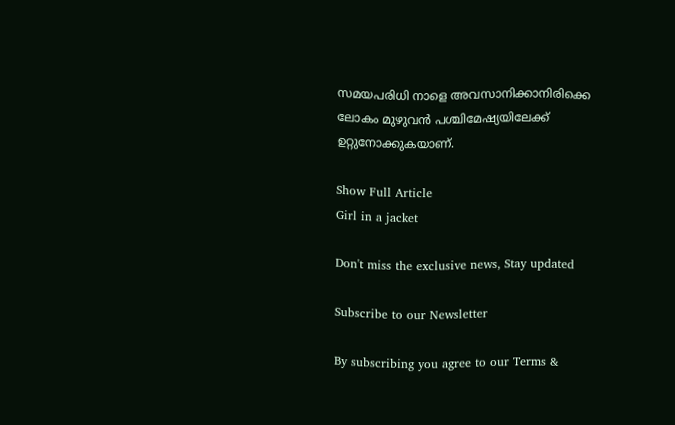സമയപരിധി നാളെ അവസാനിക്കാനിരിക്കെ ലോകം മുഴുവൻ പശ്ചിമേഷ്യയിലേക്ക് ഉറ്റുനോക്കുകയാണ്.

Show Full Article
Girl in a jacket

Don't miss the exclusive news, Stay updated

Subscribe to our Newsletter

By subscribing you agree to our Terms &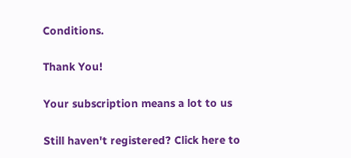Conditions.

Thank You!

Your subscription means a lot to us

Still haven't registered? Click here to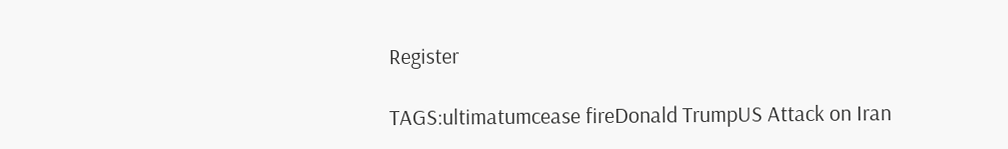Register

TAGS:ultimatumcease fireDonald TrumpUS Attack on Iran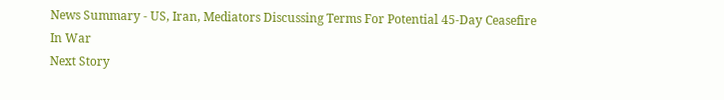News Summary - US, Iran, Mediators Discussing Terms For Potential 45-Day Ceasefire In War
Next Story